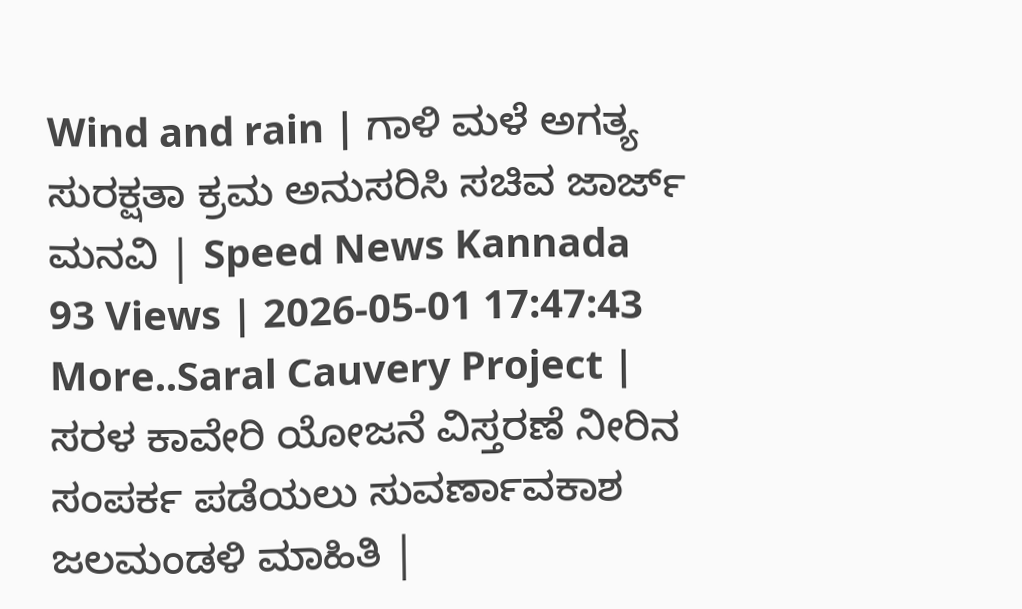Wind and rain | ಗಾಳಿ ಮಳೆ ಅಗತ್ಯ ಸುರಕ್ಷತಾ ಕ್ರಮ ಅನುಸರಿಸಿ ಸಚಿವ ಜಾರ್ಜ್ ಮನವಿ | Speed News Kannada
93 Views | 2026-05-01 17:47:43
More..Saral Cauvery Project | ಸರಳ ಕಾವೇರಿ ಯೋಜನೆ ವಿಸ್ತರಣೆ ನೀರಿನ ಸಂಪರ್ಕ ಪಡೆಯಲು ಸುವರ್ಣಾವಕಾಶ ಜಲಮಂಡಳಿ ಮಾಹಿತಿ |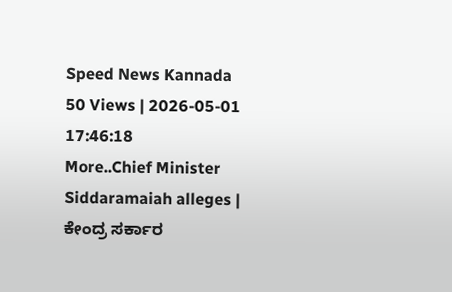Speed News Kannada
50 Views | 2026-05-01 17:46:18
More..Chief Minister Siddaramaiah alleges | ಕೇಂದ್ರ ಸರ್ಕಾರ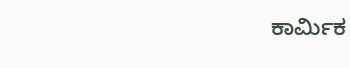ಕಾರ್ಮಿಕ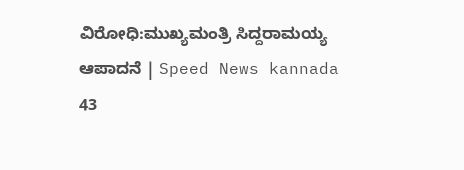ವಿರೋಧಿ:ಮುಖ್ಯಮಂತ್ರಿ ಸಿದ್ದರಾಮಯ್ಯ ಆಪಾದನೆ | Speed News kannada
43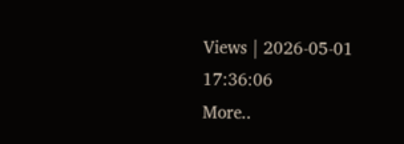Views | 2026-05-01 17:36:06
More..